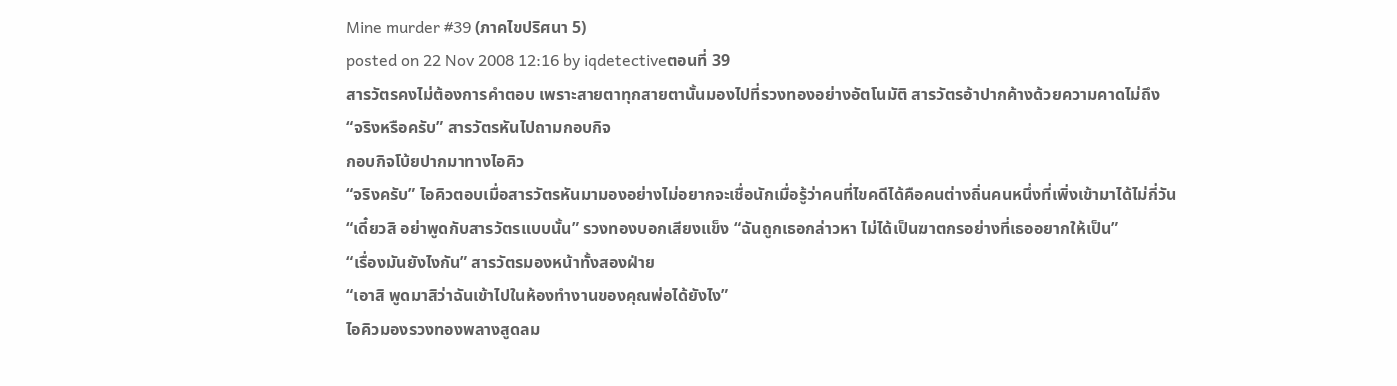Mine murder #39 (ภาคไขปริศนา 5)
posted on 22 Nov 2008 12:16 by iqdetectiveตอนที่ 39
สารวัตรคงไม่ต้องการคำตอบ เพราะสายตาทุกสายตานั้นมองไปที่รวงทองอย่างอัตโนมัติ สารวัตรอ้าปากค้างด้วยความคาดไม่ถึง
“จริงหรือครับ” สารวัตรหันไปถามกอบกิจ
กอบกิจโบ้ยปากมาทางไอคิว
“จริงครับ” ไอคิวตอบเมื่อสารวัตรหันมามองอย่างไม่อยากจะเชื่อนักเมื่อรู้ว่าคนที่ไขคดีได้คือคนต่างถิ่นคนหนึ่งที่เพิ่งเข้ามาได้ไม่กี่วัน
“เดี๋ยวสิ อย่าพูดกับสารวัตรแบบนั้น” รวงทองบอกเสียงแข็ง “ฉันถูกเธอกล่าวหา ไม่ได้เป็นฆาตกรอย่างที่เธออยากให้เป็น”
“เรื่องมันยังไงกัน” สารวัตรมองหน้าทั้งสองฝ่าย
“เอาสิ พูดมาสิว่าฉันเข้าไปในห้องทำงานของคุณพ่อได้ยังไง”
ไอคิวมองรวงทองพลางสูดลม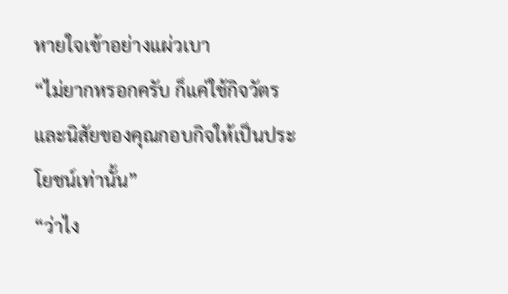หายใจเข้าอย่างแผ่วเบา
“ไม่ยากหรอกครับ ก็แค่ใช้กิจวัตรและนิสัยของคุณกอบกิจให้เป็นประโยชน์เท่านั้น”
“ว่าไง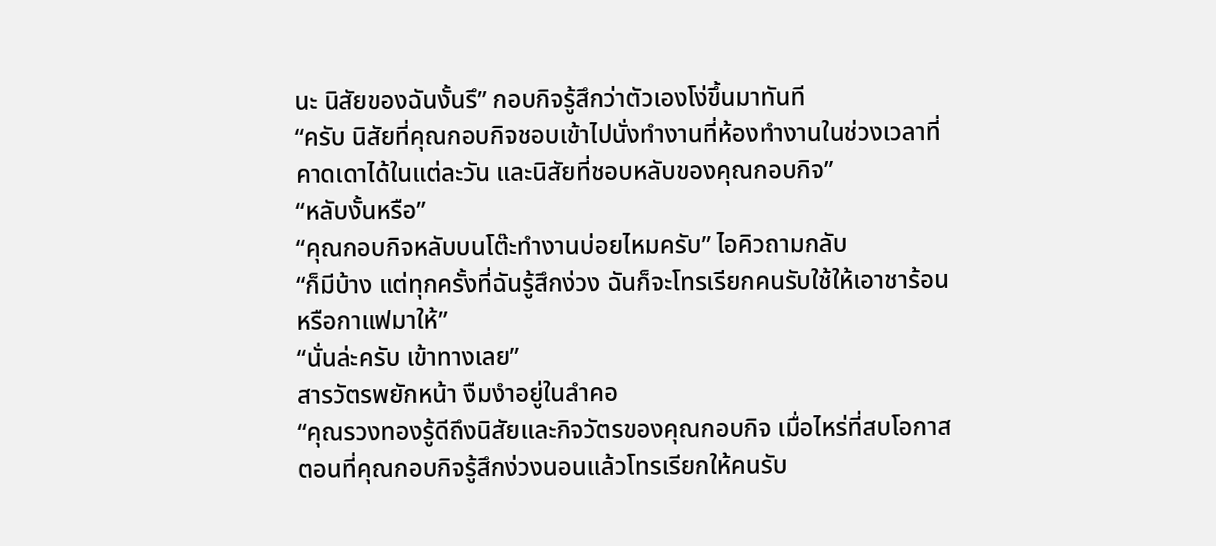นะ นิสัยของฉันงั้นรึ” กอบกิจรู้สึกว่าตัวเองโง่ขึ้นมาทันที
“ครับ นิสัยที่คุณกอบกิจชอบเข้าไปนั่งทำงานที่ห้องทำงานในช่วงเวลาที่คาดเดาได้ในแต่ละวัน และนิสัยที่ชอบหลับของคุณกอบกิจ”
“หลับงั้นหรือ”
“คุณกอบกิจหลับบนโต๊ะทำงานบ่อยไหมครับ” ไอคิวถามกลับ
“ก็มีบ้าง แต่ทุกครั้งที่ฉันรู้สึกง่วง ฉันก็จะโทรเรียกคนรับใช้ให้เอาชาร้อนหรือกาแฟมาให้”
“นั่นล่ะครับ เข้าทางเลย”
สารวัตรพยักหน้า งืมงำอยู่ในลำคอ
“คุณรวงทองรู้ดีถึงนิสัยและกิจวัตรของคุณกอบกิจ เมื่อไหร่ที่สบโอกาสตอนที่คุณกอบกิจรู้สึกง่วงนอนแล้วโทรเรียกให้คนรับ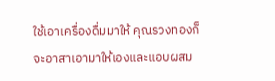ใช้เอาเครื่องดื่มมาให้ คุณรวงทองก็จะอาสาเอามาให้เองและแอบผสม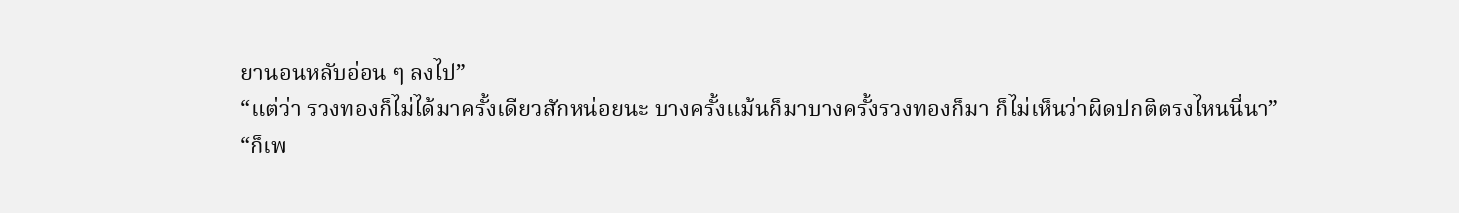ยานอนหลับอ่อน ๆ ลงไป”
“แต่ว่า รวงทองก็ไม่ได้มาครั้งเดียวสักหน่อยนะ บางครั้งแม้นก็มาบางครั้งรวงทองก็มา ก็ไม่เห็นว่าผิดปกติตรงไหนนี่นา”
“ก็เพ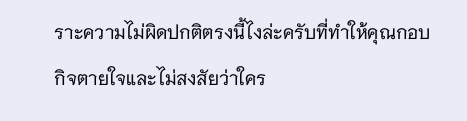ราะความไม่ผิดปกติตรงนี้ไงล่ะครับที่ทำให้คุณกอบกิจตายใจและไม่สงสัยว่าใคร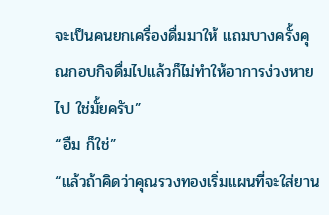จะเป็นคนยกเครื่องดื่มมาให้ แถมบางครั้งคุณกอบกิจดื่มไปแล้วก็ไม่ทำให้อาการง่วงหายไป ใช่มั้ยครับ”
“อืม ก็ใช่”
“แล้วถ้าคิดว่าคุณรวงทองเริ่มแผนที่จะใส่ยาน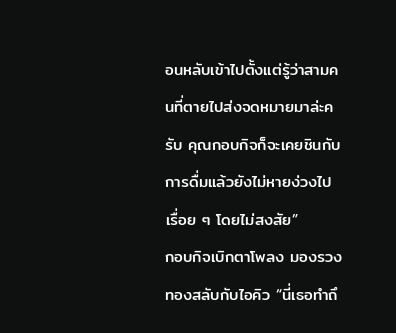อนหลับเข้าไปตั้งแต่รู้ว่าสามคนที่ตายไปส่งจดหมายมาล่ะครับ คุณกอบกิจก็จะเคยชินกับการดื่มแล้วยังไม่หายง่วงไปเรื่อย ๆ โดยไม่สงสัย”
กอบกิจเบิกตาโพลง มองรวงทองสลับกับไอคิว “นี่เธอทำถึ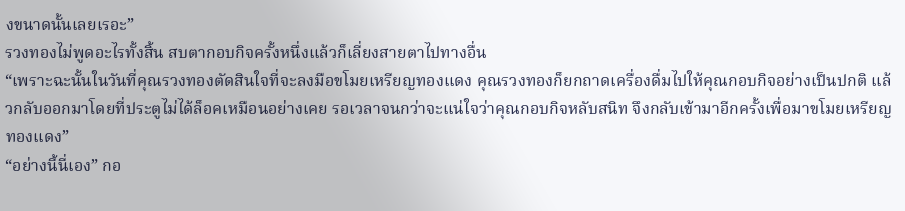งขนาดนั้นเลยเรอะ”
รวงทองไม่พูดอะไรทั้งสิ้น สบตากอบกิจครั้งหนึ่งแล้วก็เลี่ยงสายตาไปทางอื่น
“เพราะฉะนั้นในวันที่คุณรวงทองตัดสินใจที่จะลงมือขโมยเหรียญทองแดง คุณรวงทองก็ยกถาดเครื่องดื่มไปให้คุณกอบกิจอย่างเป็นปกติ แล้วกลับออกมาโดยที่ประตูไม่ได้ล็อคเหมือนอย่างเคย รอเวลาจนกว่าจะแน่ใจว่าคุณกอบกิจหลับสนิท จึงกลับเข้ามาอีกครั้งเพื่อมาขโมยเหรียญทองแดง”
“อย่างนี้นี่เอง” กอ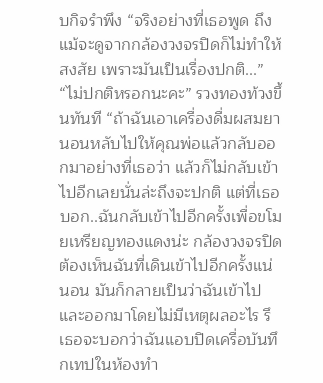บกิจรำพึง “จริงอย่างที่เธอพูด ถึงแม้จะดูจากกล้องวงจรปิดก็ไม่ทำให้สงสัย เพราะมันเป็นเรื่องปกติ...”
“ไม่ปกติหรอกนะคะ” รวงทองท้วงขึ้นทันที “ถ้าฉันเอาเครื่องดื่มผสมยานอนหลับไปให้คุณพ่อแล้วกลับออกมาอย่างที่เธอว่า แล้วก็ไม่กลับเข้าไปอีกเลยนั่นล่ะถึงจะปกติ แต่ที่เธอบอก..ฉันกลับเข้าไปอีกครั้งเพื่อขโมยเหรียญทองแดงน่ะ กล้องวงจรปิดต้องเห็นฉันที่เดินเข้าไปอีกครั้งแน่นอน มันก็กลายเป็นว่าฉันเข้าไปและออกมาโดยไม่มีเหตุผลอะไร รึเธอจะบอกว่าฉันแอบปิดเครื่อบันทึกเทปในห้องทำ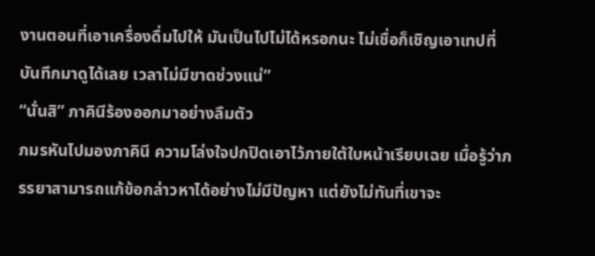งานตอนที่เอาเครื่องดื่มไปให้ มันเป็นไปไม่ได้หรอกนะ ไม่เชื่อก็เชิญเอาเทปที่บันทึกมาดูได้เลย เวลาไม่มีขาดช่วงแน่”
“นั่นสิ” ภาคินีร้องออกมาอย่างลืมตัว
ภมรหันไปมองภาคินี ความโล่งใจปกปิดเอาไว้ภายใต้ใบหน้าเรียบเฉย เมื่อรู้ว่าภรรยาสามารถแก้ข้อกล่าวหาได้อย่างไม่มีปัญหา แต่ยังไม่ทันที่เขาจะ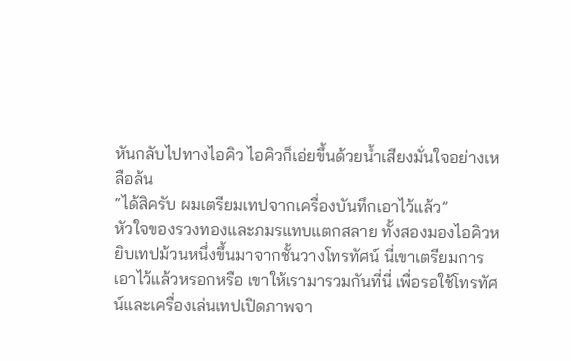หันกลับไปทางไอคิว ไอคิวก็เอ่ยขึ้นด้วยน้ำเสียงมั่นใจอย่างเหลือล้น
“ได้สิครับ ผมเตรียมเทปจากเครื่องบันทึกเอาไว้แล้ว”
หัวใจของรวงทองและภมรแทบแตกสลาย ทั้งสองมองไอคิวหยิบเทปม้วนหนึ่งขึ้นมาจากชั้นวางโทรทัศน์ นี่เขาเตรียมการเอาไว้แล้วหรอกหรือ เขาให้เรามารวมกันที่นี่ เพื่อรอใช้โทรทัศน์และเครื่องเล่นเทปเปิดภาพจา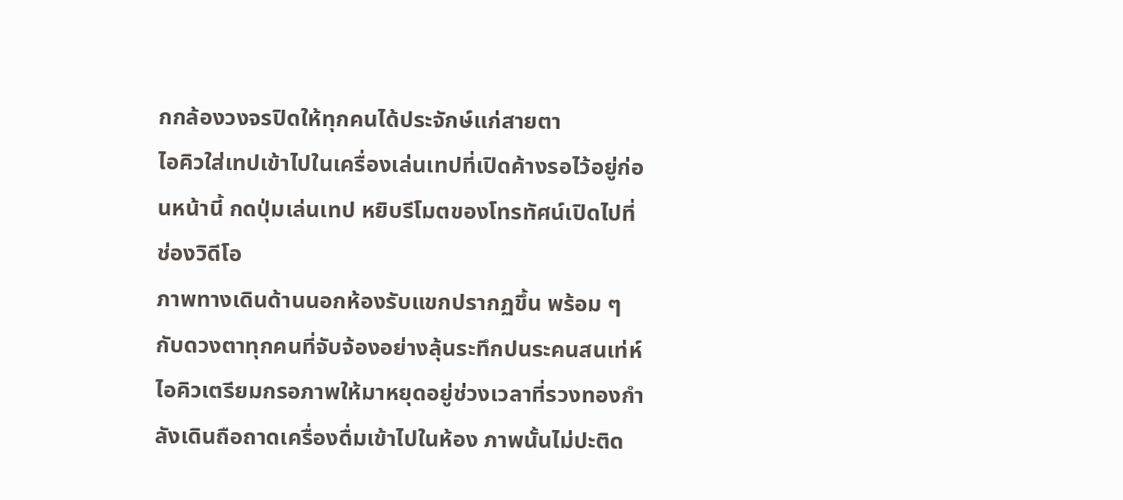กกล้องวงจรปิดให้ทุกคนได้ประจักษ์แก่สายตา
ไอคิวใส่เทปเข้าไปในเครื่องเล่นเทปที่เปิดค้างรอไว้อยู่ก่อนหน้านี้ กดปุ่มเล่นเทป หยิบรีโมตของโทรทัศน์เปิดไปที่ช่องวิดีโอ
ภาพทางเดินด้านนอกห้องรับแขกปรากฏขึ้น พร้อม ๆ กับดวงตาทุกคนที่จับจ้องอย่างลุ้นระทึกปนระคนสนเท่ห์
ไอคิวเตรียมกรอภาพให้มาหยุดอยู่ช่วงเวลาที่รวงทองกำลังเดินถือถาดเครื่องดื่มเข้าไปในห้อง ภาพนั้นไม่ปะติด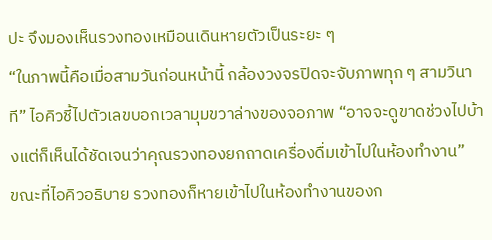ปะ จึงมองเห็นรวงทองเหมือนเดินหายตัวเป็นระยะ ๆ
“ในภาพนี้คือเมื่อสามวันก่อนหน้านี้ กล้องวงจรปิดจะจับภาพทุก ๆ สามวินาที” ไอคิวชี้ไปตัวเลขบอกเวลามุมขวาล่างของจอภาพ “อาจจะดูขาดช่วงไปบ้างแต่ก็เห็นได้ชัดเจนว่าคุณรวงทองยกถาดเครื่องดื่มเข้าไปในห้องทำงาน”
ขณะที่ไอคิวอธิบาย รวงทองก็หายเข้าไปในห้องทำงานของก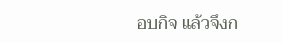อบกิจ แล้วจึงก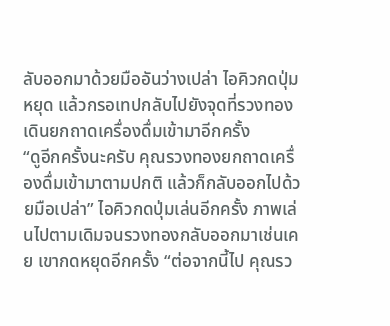ลับออกมาด้วยมืออันว่างเปล่า ไอคิวกดปุ่มหยุด แล้วกรอเทปกลับไปยังจุดที่รวงทองเดินยกถาดเครื่องดื่มเข้ามาอีกครั้ง
“ดูอีกครั้งนะครับ คุณรวงทองยกถาดเครื่องดื่มเข้ามาตามปกติ แล้วก็กลับออกไปด้วยมือเปล่า” ไอคิวกดปุ่มเล่นอีกครั้ง ภาพเล่นไปตามเดิมจนรวงทองกลับออกมาเช่นเคย เขากดหยุดอีกครั้ง “ต่อจากนี้ไป คุณรว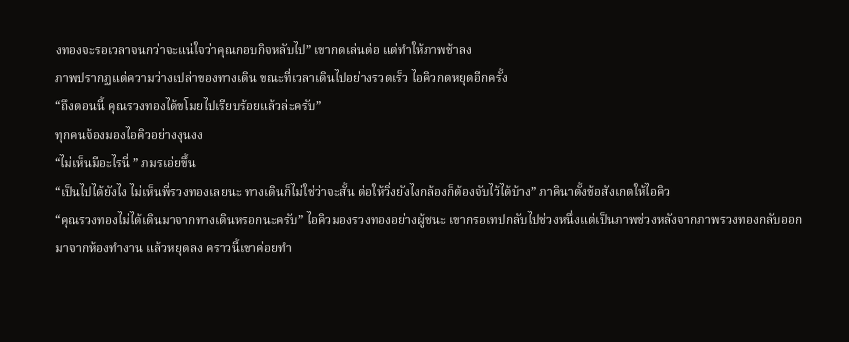งทองจะรอเวลาจนกว่าจะแน่ใจว่าคุณกอบกิจหลับไป” เขากดเล่นต่อ แต่ทำให้ภาพช้าลง
ภาพปรากฏแต่ความว่างเปล่าของทางเดิน ขณะที่เวลาเดินไปอย่างรวดเร็ว ไอคิวกดหยุดอีกครั้ง
“ถึงตอนนี้ คุณรวงทองได้ขโมยไปเรียบร้อยแล้วล่ะครับ”
ทุกคนจ้องมองไอคิวอย่างงุนงง
“ไม่เห็นมีอะไรนี่ ” ภมรเอ่ยขึ้น
“เป็นไปได้ยังไง ไม่เห็นพี่รวงทองเลยนะ ทางเดินก็ไม่ใช่ว่าจะสั้น ต่อให้วิ่งยังไงกล้องก็ต้องจับไว้ได้บ้าง” ภาคินาตั้งข้อสังเกตให้ไอคิว
“คุณรวงทองไม่ได้เดินมาจากทางเดินหรอกนะครับ” ไอคิวมองรวงทองอย่างผู้ชนะ เขากรอเทปกลับไปช่วงหนึ่งแต่เป็นภาพช่วงหลังจากภาพรวงทองกลับออกมาจากห้องทำงาน แล้วหยุดลง คราวนี้เขาค่อยทำ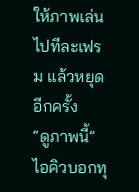ให้ภาพเล่นไปทีละเฟรม แล้วหยุดอีกครั้ง
“ดูภาพนี้” ไอคิวบอกทุ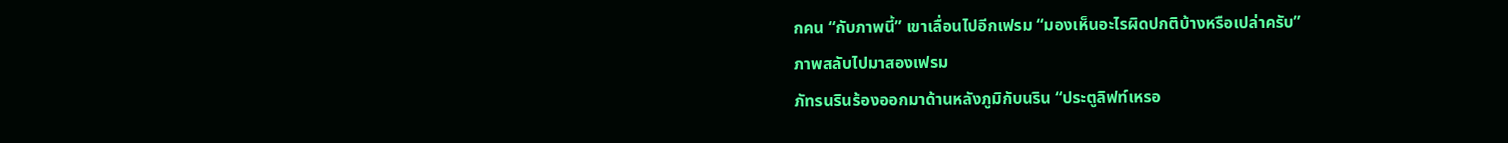กคน “กับภาพนี้” เขาเลื่อนไปอีกเฟรม “มองเห็นอะไรผิดปกติบ้างหรือเปล่าครับ”
ภาพสลับไปมาสองเฟรม
ภัทรนรินร้องออกมาด้านหลังภูมิกับนริน “ประตูลิฟท์เหรอ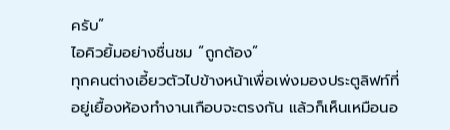ครับ”
ไอคิวยิ้มอย่างชื่นชม “ถูกต้อง”
ทุกคนต่างเอี้ยวตัวไปข้างหน้าเพื่อเพ่งมองประตูลิฟท์ที่อยู่เยื้องห้องทำงานเกือบจะตรงกัน แล้วก็เห็นเหมือนอ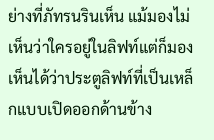ย่างที่ภัทรนรินเห็น แม้มองไม่เห็นว่าใครอยู่ในลิฟท์แต่ก็มองเห็นได้ว่าประตูลิฟท์ที่เป็นเหล็กแบบเปิดออกด้านข้าง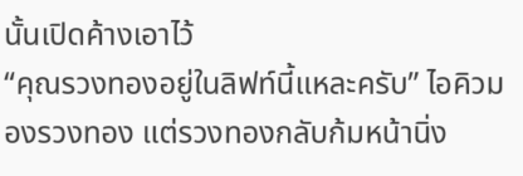นั้นเปิดค้างเอาไว้
“คุณรวงทองอยู่ในลิฟท์นี้แหละครับ” ไอคิวมองรวงทอง แต่รวงทองกลับก้มหน้านิ่ง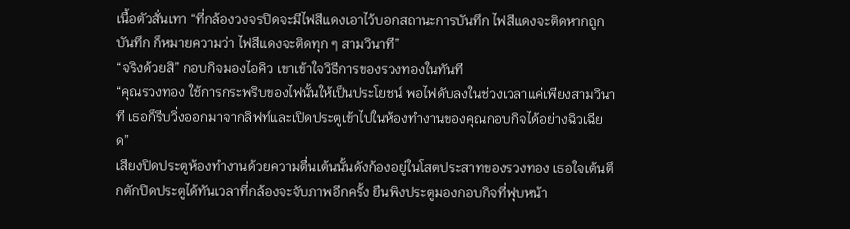เนื้อตัวสั่นเทา “ที่กล้องวงจรปิดจะมีไฟสีแดงเอาไว้บอกสถานะการบันทึก ไฟสีแดงจะติดหากถูกบันทึก ก็หมายความว่า ไฟสีแดงจะติดทุก ๆ สามวินาที”
“จริงด้วยสิ” กอบกิจมองไอคิว เขาเข้าใจวิธีการของรวงทองในทันที
“คุณรวงทอง ใช้การกระพริบของไฟนั้นให้เป็นประโยชน์ พอไฟดับลงในช่วงเวลาแค่เพียงสามวินาที เธอก็รีบวิ่งออกมาจากลิฟท์และเปิดประตูเข้าไปในห้องทำงานของคุณกอบกิจได้อย่างฉิวเฉียด”
เสียงปิดประตูห้องทำงานด้วยความตื่นเต้นนั้นดังก้องอยู่ในโสตประสาทของรวงทอง เธอใจเต้นตึกตักปิดประตูได้ทันเวลาที่กล้องจะจับภาพอีกครั้ง ยืนพิงประตูมองกอบกิจที่ฟุบหน้า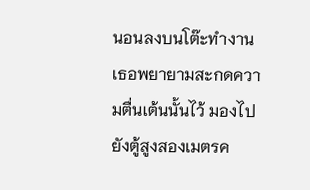นอนลงบนโต๊ะทำงาน เธอพยายามสะกดความตื่นเต้นนั้นไว้ มองไปยังตู้สูงสองเมตรค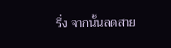รึ่ง จากนั้นลดสาย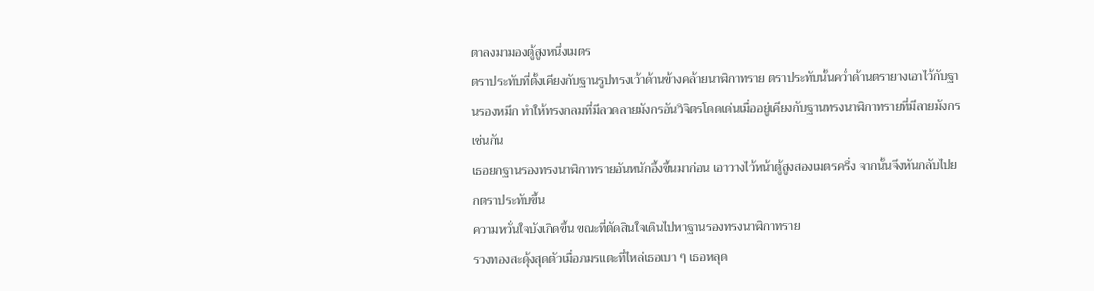ตาลงมามองตู้สูงหนึ่งเมตร
ตราประทับที่ตั้งเคียงกับฐานรูปทรงเว้าด้านข้างคล้ายนาฬิกาทราย ตราประทับนั้นคว่ำด้านตรายางเอาไว้กับฐานรองหมึก ทำให้ทรงกลมที่มีลวดลายมังกรอันวิจิตรโดดเด่นเมื่ออยู่เคียงกับฐานทรงนาฬิกาทรายที่มีลายมังกรเช่นกัน
เธอยกฐานรองทรงนาฬิกาทรายอันหนักอึ้งขึ้นมาก่อน เอาวางไว้หน้าตู้สูงสองเมตรครึ่ง จากนั้นจึงหันกลับไปยกตราประทับขึ้น
ความหวั่นใจบังเกิดขึ้น ขณะที่ตัดสินใจเดินไปหาฐานรองทรงนาฬิกาทราย
รวงทองสะดุ้งสุดตัวเมื่อภมรแตะที่ไหล่เธอเบา ๆ เธอหลุด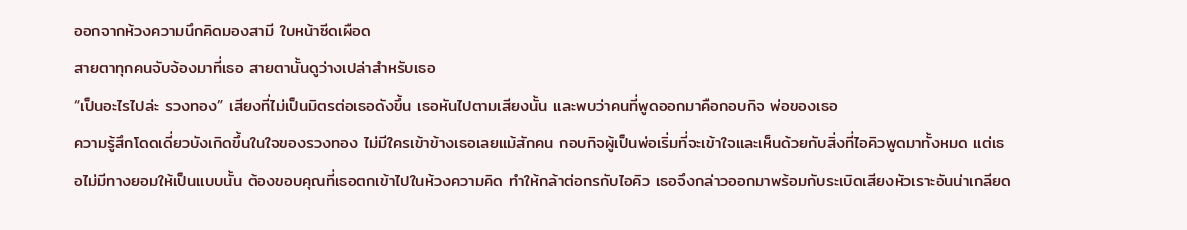ออกจากห้วงความนึกคิดมองสามี ใบหน้าซีดเผือด
สายตาทุกคนจับจ้องมาที่เธอ สายตานั้นดูว่างเปล่าสำหรับเธอ
“เป็นอะไรไปล่ะ รวงทอง” เสียงที่ไม่เป็นมิตรต่อเธอดังขึ้น เธอหันไปตามเสียงนั้น และพบว่าคนที่พูดออกมาคือกอบกิจ พ่อของเธอ
ความรู้สึกโดดเดี่ยวบังเกิดขึ้นในใจของรวงทอง ไม่มีใครเข้าข้างเธอเลยแม้สักคน กอบกิจผู้เป็นพ่อเริ่มที่จะเข้าใจและเห็นด้วยกับสิ่งที่ไอคิวพูดมาทั้งหมด แต่เธอไม่มีทางยอมให้เป็นแบบนั้น ต้องขอบคุณที่เธอตกเข้าไปในห้วงความคิด ทำให้กล้าต่อกรกับไอคิว เธอจึงกล่าวออกมาพร้อมกับระเบิดเสียงหัวเราะอันน่าเกลียด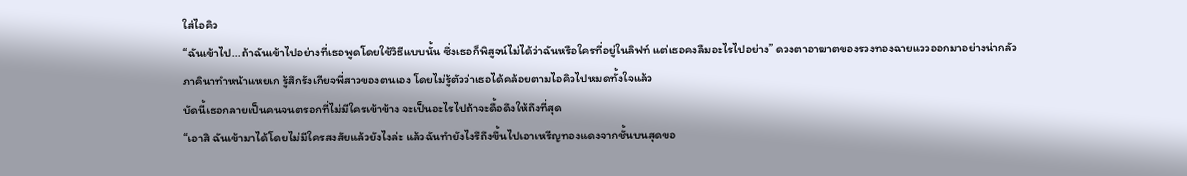ใส่ไอคิว
“ฉันเข้าไป...ถ้าฉันเข้าไปอย่างที่เธอพูดโดยใช้วิธีแบบนั้น ซึ่งเธอก็พิสูจน์ไม่ได้ว่าฉันหรือใครที่อยู่ในลิฟท์ แต่เธอคงลืมอะไรไปอย่าง” ดวงตาอาฆาตของรวงทองฉายแววออกมาอย่างน่ากลัว
ภาคินาทำหน้าแหยเก รู้สึกรังเกียจพี่สาวของตนเอง โดยไม่รู้ตัวว่าเธอได้คล้อยตามไอคิวไปหมดทั้งใจแล้ว
บัดนี้เธอกลายเป็นคนจนตรอกที่ไม่มีใครเข้าข้าง จะเป็นอะไรไปถ้าจะดื้อดึงให้ถึงที่สุด
“เอาสิ ฉันเข้ามาได้โดยไม่มีใครสงสัยแล้วยังไงล่ะ แล้วฉันทำยังไงรึถึงขึ้นไปเอาเหรีญทองแดงจากชั้นบนสุดขอ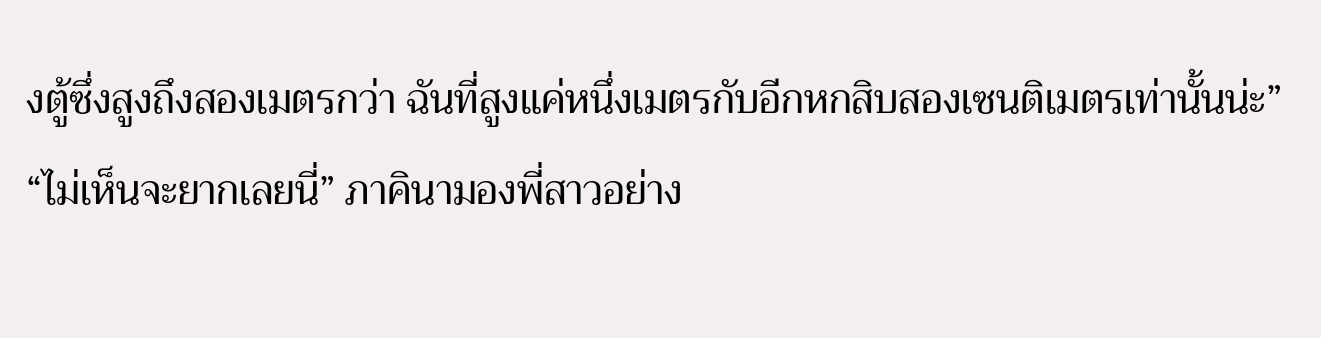งตู้ซึ่งสูงถึงสองเมตรกว่า ฉันที่สูงแค่หนึ่งเมตรกับอีกหกสิบสองเซนติเมตรเท่านั้นน่ะ”
“ไม่เห็นจะยากเลยนี่” ภาคินามองพี่สาวอย่าง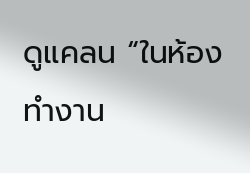ดูแคลน “ในห้องทำงาน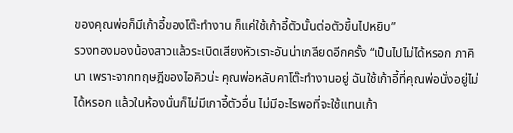ของคุณพ่อก็มีเก้าอี้ของโต๊ะทำงาน ก็แค่ใช้เก้าอี้ตัวนั้นต่อตัวขึ้นไปหยิบ”
รวงทองมองน้องสาวแล้วระเบิดเสียงหัวเราะอันน่าเกลียดอีกครั้ง “เป็นไปไม่ได้หรอก ภาคินา เพราะจากทฤษฎีของไอคิวน่ะ คุณพ่อหลับคาโต๊ะทำงานอยู่ ฉันใช้เก้าอี้ที่คุณพ่อนั่งอยู่ไม่ได้หรอก แล้วในห้องนั่นก็ไม่มีเกาอี้ตัวอื่น ไม่มีอะไรพอที่จะใช้แทนเก้า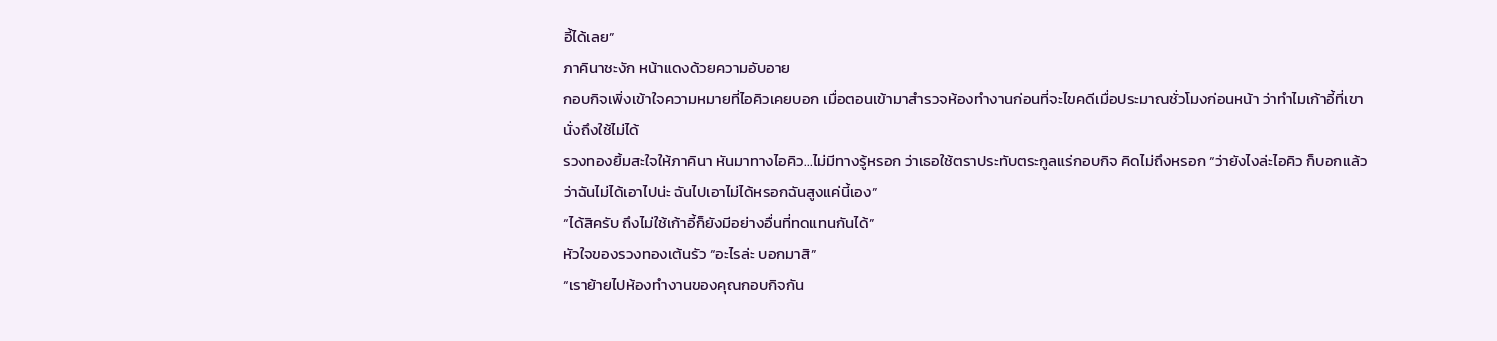อี้ได้เลย”
ภาคินาชะงัก หน้าแดงด้วยความอับอาย
กอบกิจเพิ่งเข้าใจความหมายที่ไอคิวเคยบอก เมื่อตอนเข้ามาสำรวจห้องทำงานก่อนที่จะไขคดีเมื่อประมาณชั่วโมงก่อนหน้า ว่าทำไมเก้าอี้ที่เขานั่งถึงใช้ไม่ได้
รวงทองยิ้มสะใจให้ภาคินา หันมาทางไอคิว...ไม่มีทางรู้หรอก ว่าเธอใช้ตราประทับตระกูลแร่กอบกิจ คิดไม่ถึงหรอก “ว่ายังไงล่ะไอคิว ก็บอกแล้วว่าฉันไม่ได้เอาไปน่ะ ฉันไปเอาไม่ได้หรอกฉันสูงแค่นี้เอง”
“ได้สิครับ ถึงไม่ใช้เก้าอี้ก็ยังมีอย่างอื่นที่ทดแทนกันได้”
หัวใจของรวงทองเต้นรัว “อะไรล่ะ บอกมาสิ”
“เราย้ายไปห้องทำงานของคุณกอบกิจกัน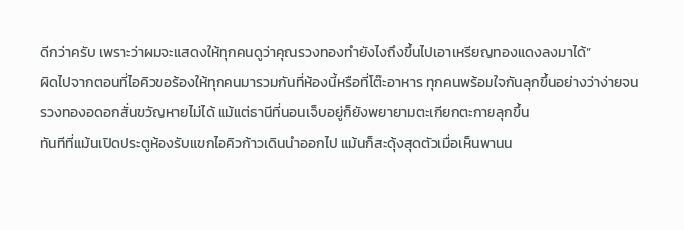ดีกว่าครับ เพราะว่าผมจะแสดงให้ทุกคนดูว่าคุณรวงทองทำยังไงถึงขึ้นไปเอาเหรียญทองแดงลงมาได้”
ผิดไปจากตอนที่ไอคิวขอร้องให้ทุกคนมารวมกันที่ห้องนี้หรือที่โต๊ะอาหาร ทุกคนพร้อมใจกันลุกขึ้นอย่างว่าง่ายจนรวงทองอดอกสั่นขวัญหายไม่ได้ แม้แต่ธานีที่นอนเจ็บอยู่ก็ยังพยายามตะเกียกตะกายลุกขึ้น
ทันทีที่แม้นเปิดประตูห้องรับแขกไอคิวก้าวเดินนำออกไป แม้นก็สะดุ้งสุดตัวเมื่อเห็นพานน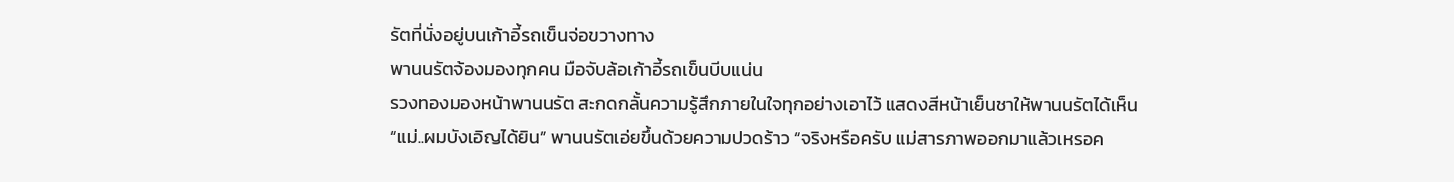รัตที่นั่งอยู่บนเก้าอี้รถเข็นจ่อขวางทาง
พานนรัตจ้องมองทุกคน มือจับล้อเก้าอี้รถเข็นบีบแน่น
รวงทองมองหน้าพานนรัต สะกดกลั้นความรู้สึกภายในใจทุกอย่างเอาไว้ แสดงสีหน้าเย็นชาให้พานนรัตได้เห็น
“แม่..ผมบังเอิญได้ยิน” พานนรัตเอ่ยขึ้นด้วยความปวดร้าว “จริงหรือครับ แม่สารภาพออกมาแล้วเหรอค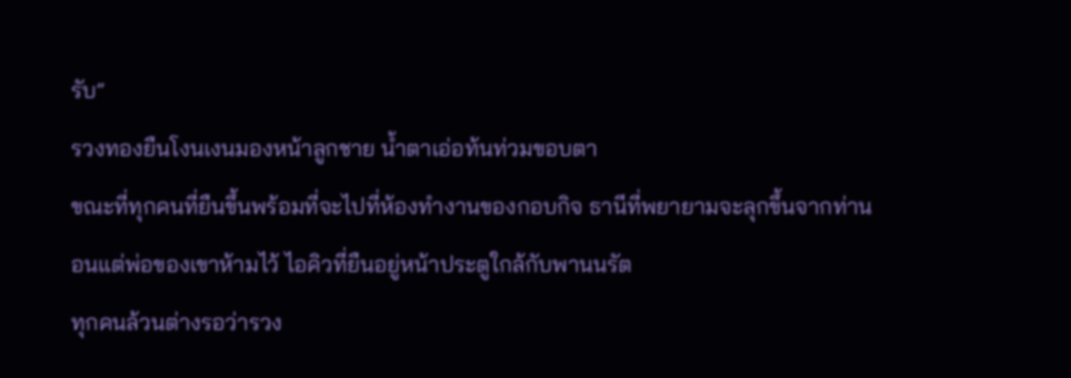รับ”
รวงทองยืนโงนเงนมองหน้าลูกชาย น้ำตาเอ่อท้นท่วมขอบตา
ขณะที่ทุกคนที่ยืนขึ้นพร้อมที่จะไปที่ห้องทำงานของกอบกิจ ธานีที่พยายามจะลุกขึ้นจากท่านอนแต่พ่อของเขาห้ามไว้ ไอคิวที่ยืนอยู่หน้าประตูใกล้กับพานนรัต
ทุกคนล้วนต่างรอว่ารวง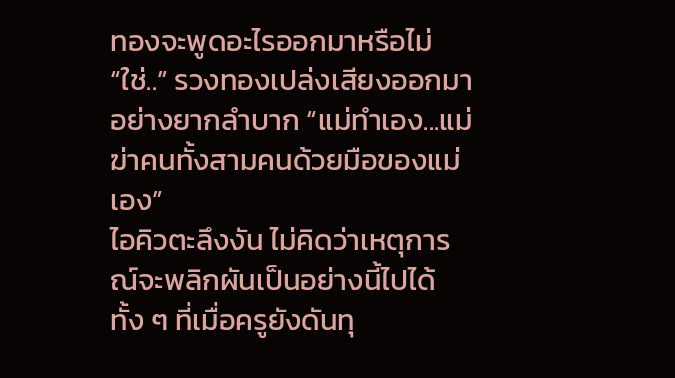ทองจะพูดอะไรออกมาหรือไม่
“ใช่..” รวงทองเปล่งเสียงออกมาอย่างยากลำบาก “แม่ทำเอง...แม่ฆ่าคนทั้งสามคนด้วยมือของแม่เอง”
ไอคิวตะลึงงัน ไม่คิดว่าเหตุการณ์จะพลิกผันเป็นอย่างนี้ไปได้ ทั้ง ๆ ที่เมื่อครูยังดันทุ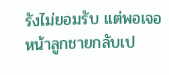รังไม่ยอมรับ แต่พอเจอหน้าลูกชายกลับเป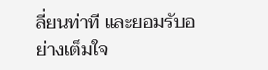ลี่ยนท่าที และยอมรับอย่างเต็มใจ